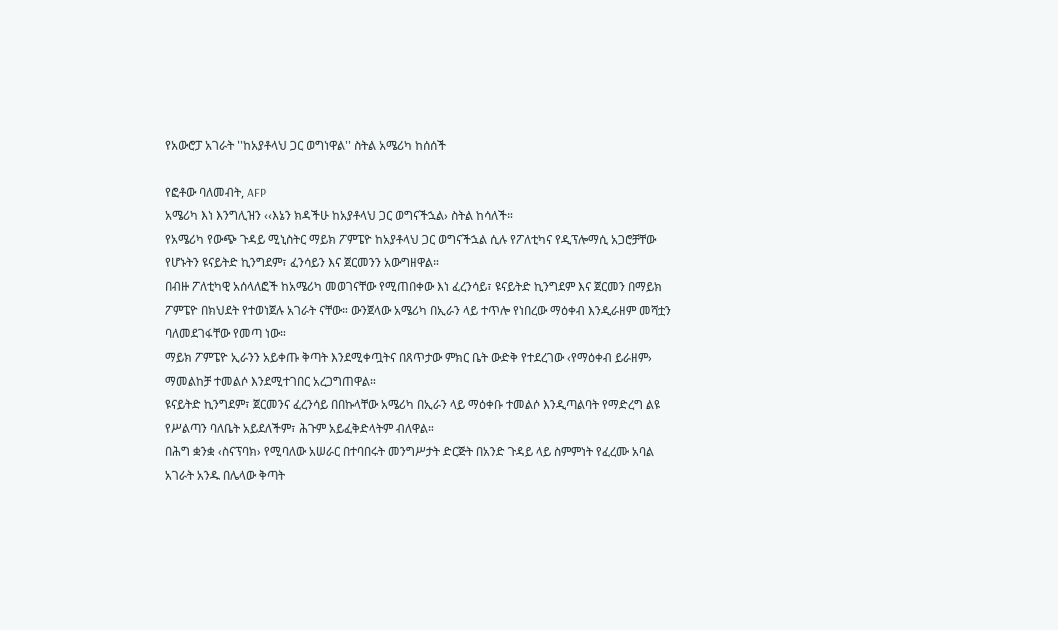የአውሮፓ አገራት ''ከአያቶላህ ጋር ወግነዋል'' ስትል አሜሪካ ከሰሰች

የፎቶው ባለመብት, AFP
አሜሪካ እነ እንግሊዝን ‹‹እኔን ክዳችሁ ከአያቶላህ ጋር ወግናችኋል› ስትል ከሳለች።
የአሜሪካ የውጭ ጉዳይ ሚኒስትር ማይክ ፖምፔዮ ከአያቶላህ ጋር ወግናችኋል ሲሉ የፖለቲካና የዲፕሎማሲ አጋሮቻቸው የሆኑትን ዩናይትድ ኪንግደም፣ ፈንሳይን እና ጀርመንን አውግዘዋል።
በብዙ ፖለቲካዊ አሰላለፎች ከአሜሪካ መወገናቸው የሚጠበቀው እነ ፈረንሳይ፣ ዩናይትድ ኪንግደም እና ጀርመን በማይክ ፖምፔዮ በክህደት የተወነጀሉ አገራት ናቸው። ውንጀላው አሜሪካ በኢራን ላይ ተጥሎ የነበረው ማዕቀብ እንዲራዘም መሻቷን ባለመደገፋቸው የመጣ ነው።
ማይክ ፖምፔዮ ኢራንን አይቀጡ ቅጣት እንደሚቀጧትና በጸጥታው ምክር ቤት ውድቅ የተደረገው ‹የማዕቀብ ይራዘም› ማመልከቻ ተመልሶ እንደሚተገበር አረጋግጠዋል።
ዩናይትድ ኪንግደም፣ ጀርመንና ፈረንሳይ በበኩላቸው አሜሪካ በኢራን ላይ ማዕቀቡ ተመልሶ እንዲጣልባት የማድረግ ልዩ የሥልጣን ባለቤት አይደለችም፣ ሕጉም አይፈቅድላትም ብለዋል።
በሕግ ቋንቋ ‹ስናፕባክ› የሚባለው አሠራር በተባበሩት መንግሥታት ድርጅት በአንድ ጉዳይ ላይ ስምምነት የፈረሙ አባል አገራት አንዱ በሌላው ቅጣት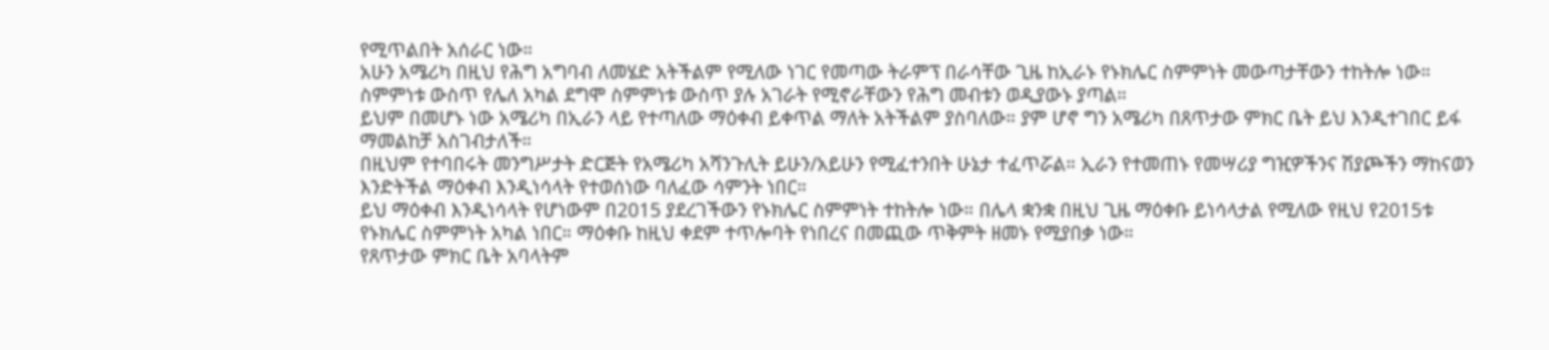የሚጥልበት አሰራር ነው።
አሁን አሜሪካ በዚህ የሕግ አግባብ ለመሄድ አትችልም የሚለው ነገር የመጣው ትራምፕ በራሳቸው ጊዜ ከኢራኑ የኑክሌር ስምምነት መውጣታቸውን ተከትሎ ነው። ስምምነቱ ውስጥ የሌለ አካል ደግሞ ስምምነቱ ውስጥ ያሉ አገራት የሚኖራቸውን የሕግ መብቱን ወዲያውኑ ያጣል።
ይህም በመሆኑ ነው አሜሪካ በኢራን ላይ የተጣለው ማዕቀብ ይቀጥል ማለት አትችልም ያስባለው። ያም ሆኖ ግን አሜሪካ በጸጥታው ምክር ቤት ይህ እንዲተገበር ይፋ ማመልከቻ አስገብታለች።
በዚህም የተባበሩት መንግሥታት ድርጅት የአሜሪካ አሻንጉሊት ይሁን/አይሁን የሚፈተንበት ሁኔታ ተፈጥሯል። ኢራን የተመጠኑ የመሣሪያ ግዢዎችንና ሽያጮችን ማከናወን እንድትችል ማዕቀብ እንዲነሳላት የተወሰነው ባለፈው ሳምንት ነበር።
ይህ ማዕቀብ እንዲነሳላት የሆነውም በ2015 ያደረገችውን የኑክሌር ስምምነት ተከትሎ ነው። በሌላ ቋንቋ በዚህ ጊዜ ማዕቀቡ ይነሳላታል የሚለው የዚህ የ2015ቱ የኑክሌር ስምምነት አካል ነበር። ማዕቀቡ ከዚህ ቀደም ተጥሎባት የነበረና በመጪው ጥቅምት ዘመኑ የሚያበቃ ነው።
የጸጥታው ምክር ቤት አባላትም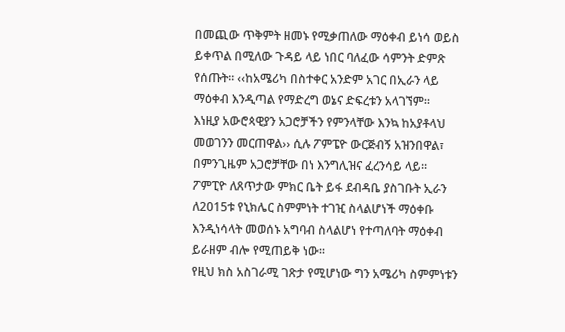በመጪው ጥቅምት ዘመኑ የሚቃጠለው ማዕቀብ ይነሳ ወይስ ይቀጥል በሚለው ጉዳይ ላይ ነበር ባለፈው ሳምንት ድምጽ የሰጡት። ‹‹ከአሜሪካ በስተቀር አንድም አገር በኢራን ላይ ማዕቀብ እንዲጣል የማድረግ ወኔና ድፍረቱን አላገኘም።
እነዚያ አውሮጳዊያን አጋሮቻችን የምንላቸው እንኳ ከአያቶላህ መወገንን መርጠዋል›› ሲሉ ፖምፔዮ ውርጅብኝ አዝንበዋል፣ በምንጊዜም አጋሮቻቸው በነ እንግሊዝና ፈረንሳይ ላይ።
ፖምፒዮ ለጸጥታው ምክር ቤት ይፋ ደብዳቤ ያስገቡት ኢራን ለ2015ቱ የኒክሌር ስምምነት ተገዢ ስላልሆነች ማዕቀቡ እንዲነሳላት መወሰኑ አግባብ ስላልሆነ የተጣለባት ማዕቀብ ይራዘም ብሎ የሚጠይቅ ነው።
የዚህ ክስ አስገራሚ ገጽታ የሚሆነው ግን አሜሪካ ስምምነቱን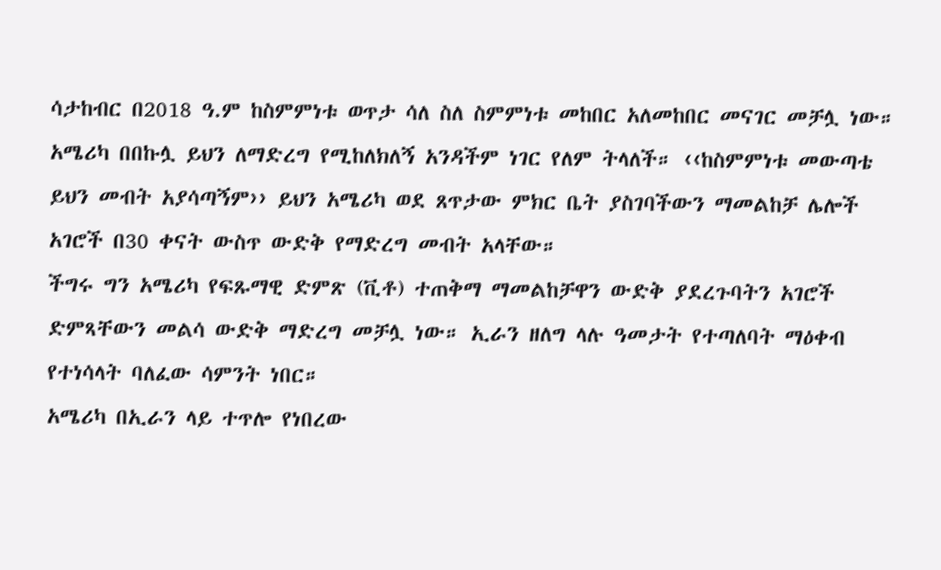ሳታከብር በ2018 ዓ.ም ከስምምነቱ ወጥታ ሳለ ስለ ስምምነቱ መከበር አለመከበር መናገር መቻሏ ነው።
አሜሪካ በበኩሏ ይህን ለማድረግ የሚከለክለኝ አንዳችም ነገር የለም ትላለች። ‹‹ከስምምነቱ መውጣቴ ይህን መብት አያሳጣኝም›› ይህን አሜሪካ ወደ ጸጥታው ምክር ቤት ያስገባችውን ማመልከቻ ሌሎች አገሮች በ30 ቀናት ውስጥ ውድቅ የማድረግ መብት አላቸው።
ችግሩ ግን አሜሪካ የፍጹማዊ ድምጽ (ቪቶ) ተጠቅማ ማመልከቻዋን ውድቅ ያደረጉባትን አገሮች ድምጻቸውን መልሳ ውድቅ ማድረግ መቻሏ ነው። ኢራን ዘለግ ላሉ ዓመታት የተጣለባት ማዕቀብ የተነሳላት ባለፈው ሳምንት ነበር።
አሜሪካ በኢራን ላይ ተጥሎ የነበረው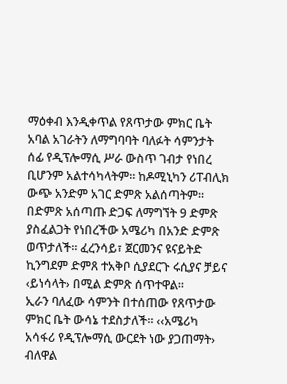ማዕቀብ እንዲቀጥል የጸጥታው ምክር ቤት አባል አገራትን ለማግባባት ባለፉት ሳምንታት ሰፊ የዲፕሎማሲ ሥራ ውስጥ ገብታ የነበረ ቢሆንም አልተሳካላትም። ከዶሚኒካን ሪፐብሊክ ውጭ አንድም አገር ድምጽ አልሰጣትም።
በድምጽ አሰጣጡ ድጋፍ ለማግኘት 9 ድምጽ ያስፈልጋት የነበረችው አሜሪካ በአንድ ድምጽ ወጥታለች። ፈረንሳይ፣ ጀርመንና ዩናይትድ ኪንግደም ድምጸ ተአቅቦ ሲያደርጉ ሩሲያና ቻይና ‹ይነሳላት› በሚል ድምጽ ሰጥተዋል።
ኢራን ባለፈው ሳምንት በተሰጠው የጸጥታው ምክር ቤት ውሳኔ ተደስታለች። ‹‹አሜሪካ አሳፋሪ የዲፕሎማሲ ውርደት ነው ያጋጠማት› ብለዋል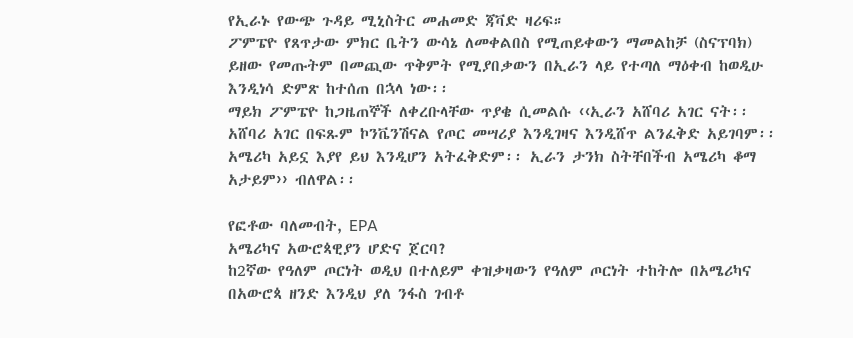የኢራኑ የውጭ ጉዳይ ሚኒስትር መሐመድ ጃቫድ ዛሪፍ።
ፖምፔዮ የጸጥታው ምክር ቤትን ውሳኔ ለመቀልበስ የሚጠይቀውን ማመልከቻ (ስናፕባክ) ይዘው የመጡትም በመጪው ጥቅምት የሚያበቃውን በኢራን ላይ የተጣለ ማዕቀብ ከወዲሁ እንዲነሳ ድምጽ ከተሰጠ በኋላ ነው፡፡
ማይክ ፖምፔዮ ከጋዜጠኞች ለቀረቡላቸው ጥያቄ ሲመልሱ ‹‹ኢራን አሸባሪ አገር ናት፡፡ አሸባሪ አገር በፍጹም ኮንቬንሽናል የጦር መሣሪያ እንዲገዛና እንዲሸጥ ልንፈቅድ አይገባም፡፡ አሜሪካ አይኗ እያየ ይህ እንዲሆን አትፈቅድም፡፡ ኢራን ታንክ ስትቸበችብ አሜሪካ ቆማ አታይም›› ብለዋል፡፡

የፎቶው ባለመብት, EPA
አሜሪካና አውሮጳዊያን ሆድና ጀርባ?
ከ2ኛው የዓለም ጦርነት ወዲህ በተለይም ቀዝቃዛውን የዓለም ጦርነት ተከትሎ በአሜሪካና በአውሮጳ ዘንድ እንዲህ ያለ ንፋስ ገብቶ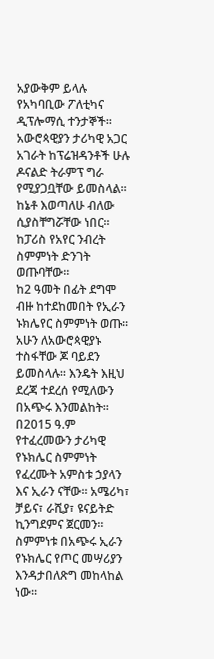አያውቅም ይላሉ የአካባቢው ፖለቲካና ዲፕሎማሲ ተንታኞች፡፡
አውሮጳዊያን ታሪካዊ አጋር አገራት ከፕሬዝዳንቶች ሁሉ ዶናልድ ትራምፕ ግራ የሚያጋቧቸው ይመስላል፡፡ ከኔቶ እወጣለሁ ብለው ሲያስቸግሯቸው ነበር፡፡ ከፓሪስ የአየር ንብረት ስምምነት ድንገት ወጡባቸው፡፡
ከ2 ዓመት በፊት ደግሞ ብዙ ከተደከመበት የኢራን ኑክሌየር ስምምነት ወጡ፡፡ አሁን ለአውሮጳዊያኑ ተስፋቸው ጆ ባይደን ይመስላሉ፡፡ እንዴት እዚህ ደረጃ ተደረሰ የሚለውን በአጭሩ እንመልከት፡፡
በ2015 ዓ.ም የተፈረመውን ታሪካዊ የኑክሌር ስምምነት የፈረሙት አምስቱ ኃያላን እና ኢራን ናቸው፡፡ አሜሪካ፣ ቻይና፣ ራሺያ፣ ዩናይትድ ኪንግደምና ጀርመን፡፡
ስምምነቱ በአጭሩ ኢራን የኑክሌር የጦር መሣሪያን እንዳታበለጽግ መከላከል ነው፡፡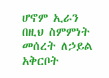ሆኖም ኢራን በዚህ ስምምነት መሰረት ለኃይል አቅርቦት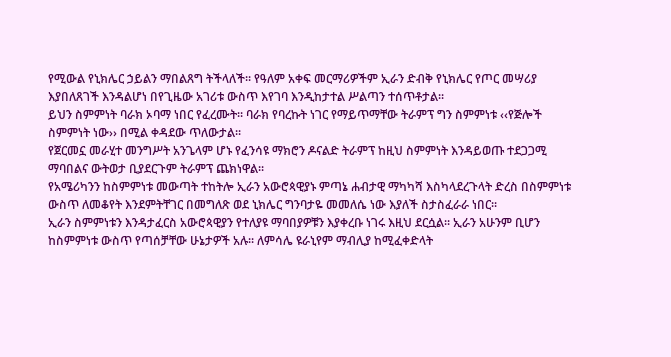የሚውል የኒክሌር ኃይልን ማበልጸግ ትችላለች፡፡ የዓለም አቀፍ መርማሪዎችም ኢራን ድብቅ የኒክሌር የጦር መሣሪያ እያበለጸገች እንዳልሆነ በየጊዜው አገሪቱ ውስጥ እየገባ እንዲከታተል ሥልጣን ተሰጥቶታል፡፡
ይህን ስምምነት ባራክ ኦባማ ነበር የፈረሙት፡፡ ባራክ የባረኩት ነገር የማይጥማቸው ትራምፕ ግን ስምምነቱ ‹‹የጅሎች ስምምነት ነው›› በሚል ቀዳደው ጥለውታል፡፡
የጀርመኗ መራሂተ መንግሥት አንጌላም ሆኑ የፈንሳዩ ማክሮን ዶናልድ ትራምፕ ከዚህ ስምምነት እንዳይወጡ ተደጋጋሚ ማባበልና ውትወታ ቢያደርጉም ትራምፕ ጨክነዋል፡፡
የአሜሪካንን ከስምምነቱ መውጣት ተከትሎ ኢራን አውሮጳዊያኑ ምጣኔ ሐብታዊ ማካካሻ እስካላደረጉላት ድረስ በስምምነቱ ውስጥ ለመቆየት እንደምትቸገር በመግለጽ ወደ ኒክሌር ግንባታዬ መመለሴ ነው እያለች ስታስፈራራ ነበር፡፡
ኢራን ስምምነቱን እንዳታፈርስ አውሮጳዊያን የተለያዩ ማባበያዎቹን እያቀረቡ ነገሩ እዚህ ደርሷል፡፡ ኢራን አሁንም ቢሆን ከስምምነቱ ውስጥ የጣሰቻቸው ሁኔታዎች አሉ፡፡ ለምሳሌ ዩራኒየም ማብሊያ ከሚፈቀድላት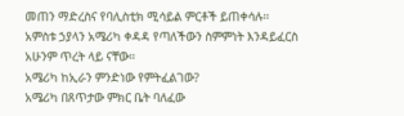መጠን ማድረስና የባሊስቲክ ሚሳይል ምርቶች ይጠቀሳሉ፡፡
አምስቱ ኃያላን አሜሪካ ቀዳዳ የጣለችውን ስምምነት እንዳይፈርስ አሁንም ጥረት ላይ ናቸው፡፡
አሜሪካ ከኢራን ምንድነው የምትፈልገው?
አሜሪካ በጸጥታው ምክር ቤት ባለፈው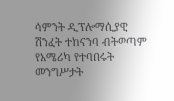ሳምንት ዲፕሎማሲያዊ ሽንፈት ተከናንባ ብትወጣም የአሜሪካ የተባበሩት መንግሥታት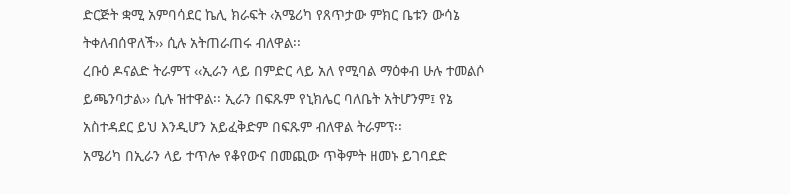ድርጅት ቋሚ አምባሳደር ኬሊ ክራፍት ‹አሜሪካ የጸጥታው ምክር ቤቱን ውሳኔ ትቀለብሰዋለች›› ሲሉ አትጠራጠሩ ብለዋል፡፡
ረቡዕ ዶናልድ ትራምፕ ‹‹ኢራን ላይ በምድር ላይ አለ የሚባል ማዕቀብ ሁሉ ተመልሶ ይጫንባታል›› ሲሉ ዝተዋል፡፡ ኢራን በፍጹም የኒክሌር ባለቤት አትሆንም፤ የኔ አስተዳደር ይህ እንዲሆን አይፈቅድም በፍጹም ብለዋል ትራምፕ፡፡
አሜሪካ በኢራን ላይ ተጥሎ የቆየውና በመጪው ጥቅምት ዘመኑ ይገባደድ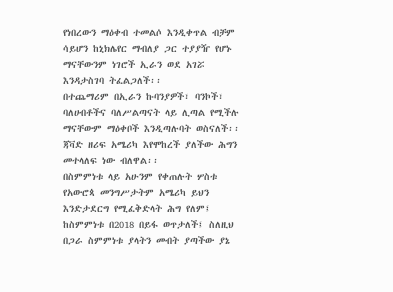የነበረውን ማዕቀብ ተመልሶ እንዲቀጥል ብቻም ሳይሆን ከኒክሌየር ማብለያ ጋር ተያያዥ የሆኑ ማናቸውንም ነገሮች ኢራን ወደ አገሯ እንዳታስገባ ትፈልጋለች፡፡
በተጨማሪም በኢራን ኩባንያዎች፣ ባንኮች፣ ባለሀብቶችና ባለሥልጣናት ላይ ሊጣል የሚችሉ ማናቸውም ማዕቀቦች እንዲጣሉባት ወስናለች፡፡ ጃቫድ ዘሪፍ አሜሪካ እየሞከረች ያለችው ሕግን መተላለፍ ነው ብለዋል፡፡
በስምምነቱ ላይ አሁንም የቀጠሉት ሦስቱ የአውሮጳ መንግሥታትም አሜሪካ ይህን እንድታደርግ የሚፈቅድላት ሕግ የለም፤ ከስምምነቱ በ2018 በይፋ ወጥታለች፤ ስለዚህ በጋራ ስምምነቱ ያላትን መብት ያጣችው ያኔ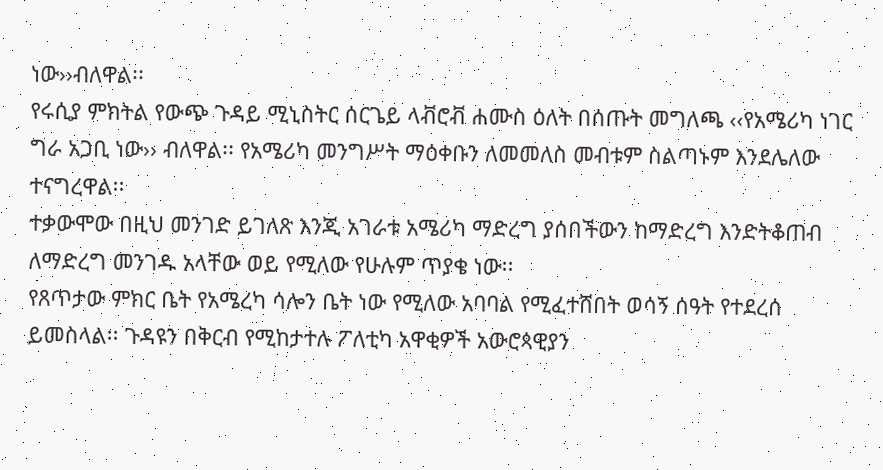ነው››ብለዋል፡፡
የሩሲያ ምክትል የውጭ ጉዳይ ሚኒስትር ሰርጌይ ላቭሮቭ ሐሙስ ዕለት በሰጡት መግለጫ ‹‹የአሜሪካ ነገር ግራ አጋቢ ነው›› ብለዋል፡፡ የአሜሪካ መንግሥት ማዕቀቡን ለመመለስ መብቱም ስልጣኑም እንደሌለው ተናግረዋል፡፡
ተቃውሞው በዚህ መንገድ ይገለጽ እንጂ አገራቱ አሜሪካ ማድረግ ያሰበችውን ከማድረግ እንድትቆጠብ ለማድረግ መንገዱ አላቸው ወይ የሚለው የሁሉም ጥያቄ ነው፡፡
የጸጥታው ምክር ቤት የአሜረካ ሳሎን ቤት ነው የሚለው አባባል የሚፈተሸበት ወሳኝ ሰዓት የተደረሰ ይመስላል፡፡ ጉዳዩን በቅርብ የሚከታተሉ ፖለቲካ አዋቂዎች አውሮጳዊያን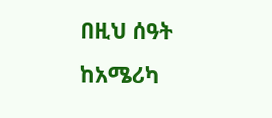በዚህ ሰዓት ከአሜሪካ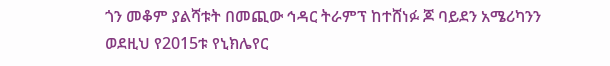ጎን መቆም ያልሻቱት በመጪው ኅዳር ትራምፕ ከተሸነፉ ጆ ባይደን አሜሪካንን ወደዚህ የ2015ቱ የኒክሌየር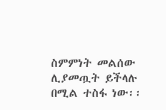ስምምነት መልሰው ሊያመጧት ይችላሉ በሚል ተስፋ ነው፡፡